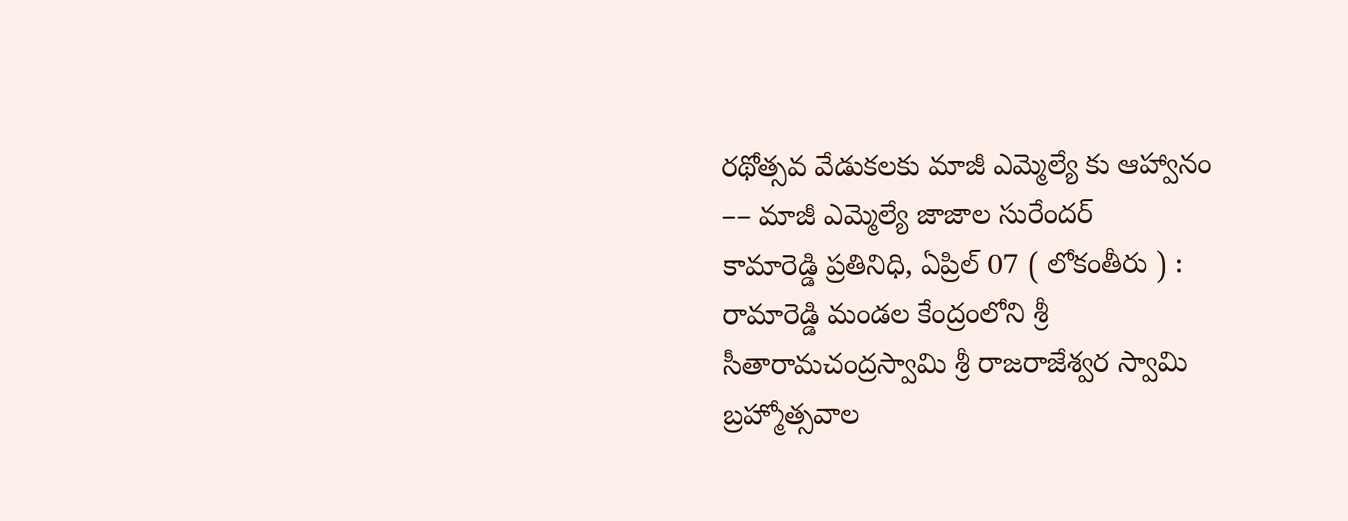రథోత్సవ వేడుకలకు మాజీ ఎమ్మెల్యే కు ఆహ్వానం
–– మాజీ ఎమ్మెల్యే జాజాల సురేందర్
కామారెడ్డి ప్రతినిధి, ఏప్రిల్ 07 ( లోకంతీరు ) : రామారెడ్డి మండల కేంద్రంలోని శ్రీ సీతారామచంద్రస్వామి శ్రీ రాజరాజేశ్వర స్వామి బ్రహ్మోత్సవాల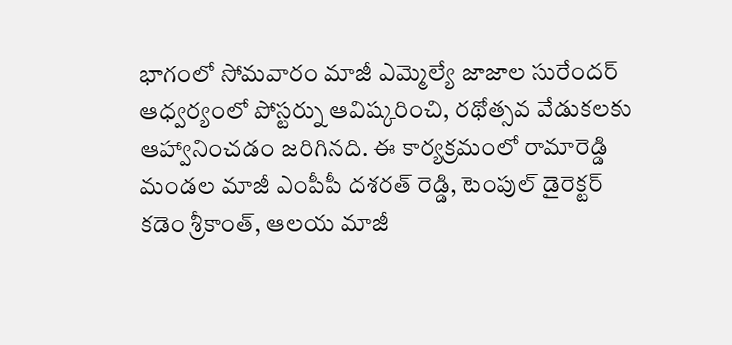భాగంలో సోమవారం మాజీ ఎమ్మెల్యే జాజాల సురేందర్ ఆధ్వర్యంలో పోస్టర్ను ఆవిష్కరించి, రథోత్సవ వేడుకలకు ఆహ్వానించడం జరిగినది. ఈ కార్యక్రమంలో రామారెడ్డి మండల మాజీ ఎంపీపీ దశరత్ రెడ్డి, టెంపుల్ డైరెక్టర్ కడెం శ్రీకాంత్, ఆలయ మాజీ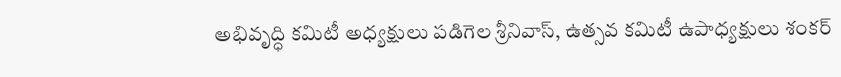అభివృద్ధి కమిటీ అధ్యక్షులు పడిగెల శ్రీనివాస్, ఉత్సవ కమిటీ ఉపాధ్యక్షులు శంకర్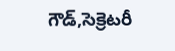గౌడ్,సెక్రెటరీ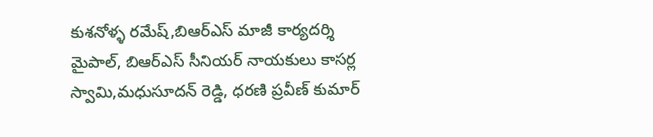కుశనోళ్ళ రమేష్,బిఆర్ఎస్ మాజీ కార్యదర్శి మైపాల్, బిఆర్ఎస్ సీనియర్ నాయకులు కాసర్ల స్వామి,మధుసూదన్ రెడ్డి, ధరణి ప్రవీణ్ కుమార్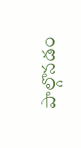పాల్గొనడం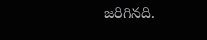జరిగినది.